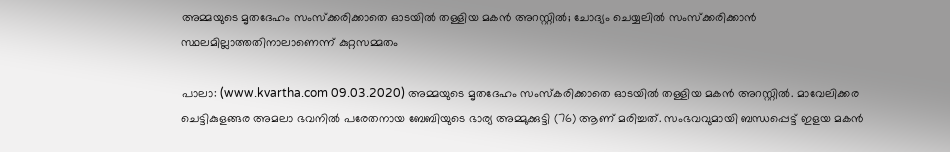അമ്മയുടെ മൃതദേഹം സംസ്‌ക്കരിക്കാതെ ഓടയില്‍ തള്ളിയ മകന്‍ അറസ്റ്റില്‍; ചോദ്യം ചെയ്യലില്‍ സംസ്‌ക്കരിക്കാന്‍ സ്ഥലമില്ലാത്തതിനാലാണെന്ന് കുറ്റസമ്മതം

പാലാ: (www.kvartha.com 09.03.2020) അമ്മയുടെ മൃതദേഹം സംസ്‌കരിക്കാതെ ഓടയില്‍ തള്ളിയ മകന്‍ അറസ്റ്റില്‍. മാവേലിക്കര ചെട്ടികുളങ്ങര അമലാ ഭവനില്‍ പരേതനായ ബേബിയുടെ ഭാര്യ അമ്മുക്കുട്ടി (76) ആണ് മരിച്ചത്. സംഭവവുമായി ബന്ധപ്പെട്ട് ഇളയ മകന്‍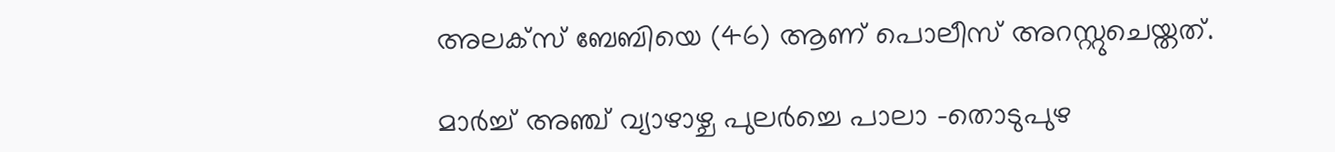അലക്‌സ് ബേബിയെ (46) ആണ് പൊലീസ് അറസ്റ്റുചെയ്തത്.

മാര്‍ച്ച് അഞ്ച് വ്യാഴാഴ്ച പുലര്‍ച്ചെ പാലാ -തൊടുപുഴ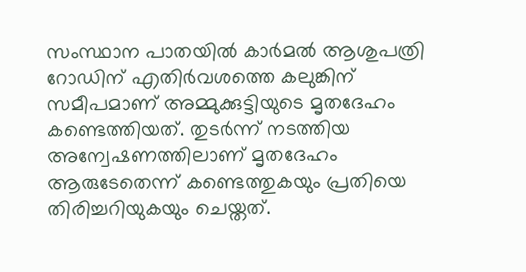സംസ്ഥാന പാതയില്‍ കാര്‍മല്‍ ആശുപത്രി റോഡിന് എതിര്‍വശത്തെ കലുങ്കിന് സമീപമാണ് അമ്മുക്കുട്ടിയുടെ മൃതദേഹം കണ്ടെത്തിയത്. തുടര്‍ന്ന് നടത്തിയ അന്വേഷണത്തിലാണ് മൃതദേഹം ആരുടേതെന്ന് കണ്ടെത്തുകയും പ്രതിയെ തിരിച്ചറിയുകയും ചെയ്തത്.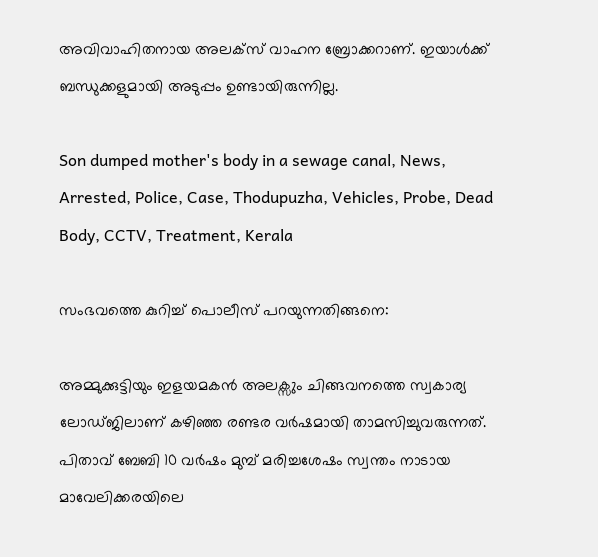അവിവാഹിതനായ അലക്‌സ് വാഹന ബ്രോക്കറാണ്. ഇയാള്‍ക്ക് ബന്ധുക്കളുമായി അടുപ്പം ഉണ്ടായിരുന്നില്ല.

Son dumped mother's body in a sewage canal, News, Arrested, Police, Case, Thodupuzha, Vehicles, Probe, Dead Body, CCTV, Treatment, Kerala

സംഭവത്തെ കുറിച്ച് പൊലീസ് പറയുന്നതിങ്ങനെ:

അമ്മുക്കുട്ടിയും ഇളയമകന്‍ അലക്സും ചിങ്ങവനത്തെ സ്വകാര്യ ലോഡ്ജിലാണ് കഴിഞ്ഞ രണ്ടര വര്‍ഷമായി താമസിച്ചുവരുന്നത്. പിതാവ് ബേബി 10 വര്‍ഷം മുമ്പ് മരിച്ചശേഷം സ്വന്തം നാടായ മാവേലിക്കരയിലെ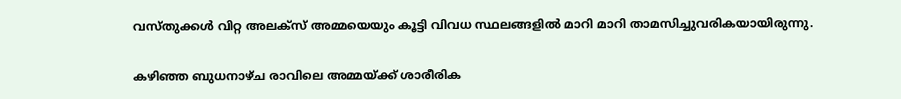വസ്തുക്കള്‍ വിറ്റ അലക്സ് അമ്മയെയും കൂട്ടി വിവധ സ്ഥലങ്ങളില്‍ മാറി മാറി താമസിച്ചുവരികയായിരുന്നു.

കഴിഞ്ഞ ബുധനാഴ്ച രാവിലെ അമ്മയ്ക്ക് ശാരീരിക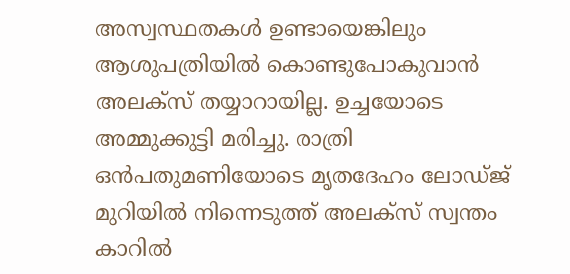അസ്വസ്ഥതകള്‍ ഉണ്ടായെങ്കിലും ആശുപത്രിയില്‍ കൊണ്ടുപോകുവാന്‍ അലക്സ് തയ്യാറായില്ല. ഉച്ചയോടെ അമ്മുക്കുട്ടി മരിച്ചു. രാത്രി ഒന്‍പതുമണിയോടെ മൃതദേഹം ലോഡ്ജ് മുറിയില്‍ നിന്നെടുത്ത് അലക്‌സ് സ്വന്തം കാറില്‍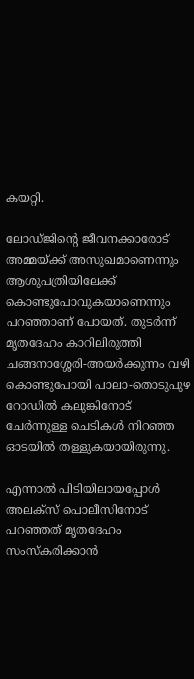കയറ്റി.

ലോഡ്ജിന്റെ ജീവനക്കാരോട് അമ്മയ്ക്ക് അസുഖമാണെന്നും ആശുപത്രിയിലേക്ക് കൊണ്ടുപോവുകയാണെന്നും പറഞ്ഞാണ് പോയത്. തുടര്‍ന്ന് മൃതദേഹം കാറിലിരുത്തി ചങ്ങനാശ്ശേരി-അയര്‍ക്കുന്നം വഴി കൊണ്ടുപോയി പാലാ-തൊടുപുഴ റോഡില്‍ കലുങ്കിനോട് ചേര്‍ന്നുള്ള ചെടികള്‍ നിറഞ്ഞ ഓടയില്‍ തള്ളുകയായിരുന്നു.

എന്നാല്‍ പിടിയിലായപ്പോള്‍ അലക്സ് പൊലീസിനോട് പറഞ്ഞത് മൃതദേഹം സംസ്‌കരിക്കാന്‍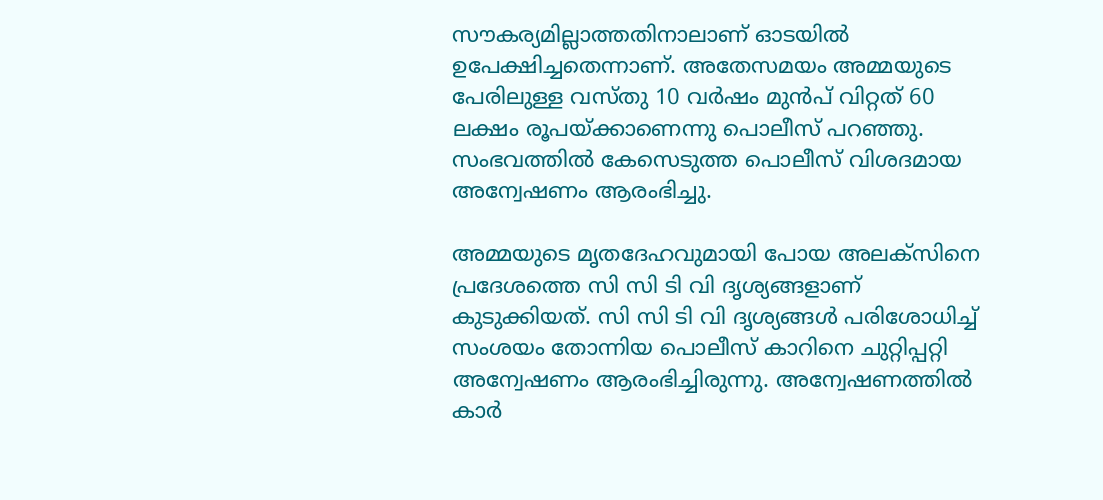സൗകര്യമില്ലാത്തതിനാലാണ് ഓടയില്‍ ഉപേക്ഷിച്ചതെന്നാണ്. അതേസമയം അമ്മയുടെ പേരിലുള്ള വസ്തു 10 വര്‍ഷം മുന്‍പ് വിറ്റത് 60 ലക്ഷം രൂപയ്ക്കാണെന്നു പൊലീസ് പറഞ്ഞു. സംഭവത്തില്‍ കേസെടുത്ത പൊലീസ് വിശദമായ അന്വേഷണം ആരംഭിച്ചു.

അമ്മയുടെ മൃതദേഹവുമായി പോയ അലക്‌സിനെ പ്രദേശത്തെ സി സി ടി വി ദൃശ്യങ്ങളാണ് കുടുക്കിയത്. സി സി ടി വി ദൃശ്യങ്ങള്‍ പരിശോധിച്ച് സംശയം തോന്നിയ പൊലീസ് കാറിനെ ചുറ്റിപ്പറ്റി അന്വേഷണം ആരംഭിച്ചിരുന്നു. അന്വേഷണത്തില്‍ കാര്‍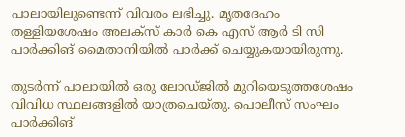പാലായിലുണ്ടെന്ന് വിവരം ലഭിച്ചു. മൃതദേഹം തള്ളിയശേഷം അലക്സ് കാര്‍ കെ എസ് ആര്‍ ടി സി പാര്‍ക്കിങ് മൈതാനിയില്‍ പാര്‍ക്ക് ചെയ്യുകയായിരുന്നു.

തുടര്‍ന്ന് പാലായില്‍ ഒരു ലോഡ്ജില്‍ മുറിയെടുത്തശേഷം വിവിധ സ്ഥലങ്ങളില്‍ യാത്രചെയ്തു. പൊലീസ് സംഘം പാര്‍ക്കിങ്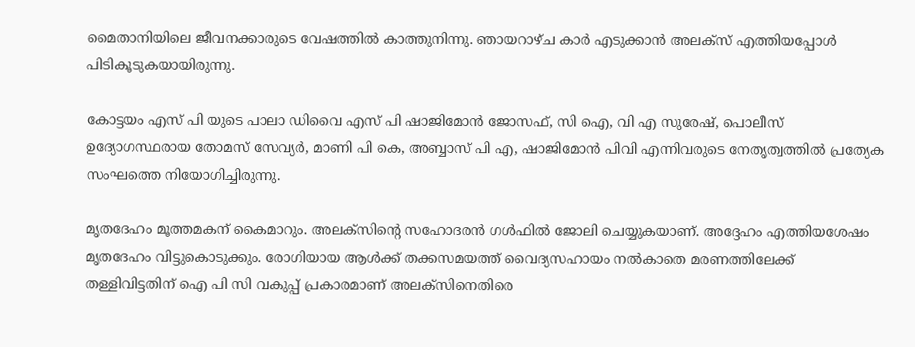മൈതാനിയിലെ ജീവനക്കാരുടെ വേഷത്തില്‍ കാത്തുനിന്നു. ഞായറാഴ്ച കാര്‍ എടുക്കാന്‍ അലക്സ് എത്തിയപ്പോള്‍ പിടികൂടുകയായിരുന്നു.

കോട്ടയം എസ് പി യുടെ പാലാ ഡിവൈ എസ് പി ഷാജിമോന്‍ ജോസഫ്, സി ഐ, വി എ സുരേഷ്, പൊലീസ് ഉദ്യോഗസ്ഥരായ തോമസ് സേവ്യര്‍, മാണി പി കെ, അബ്ബാസ് പി എ, ഷാജിമോന്‍ പിവി എന്നിവരുടെ നേതൃത്വത്തില്‍ പ്രത്യേക സംഘത്തെ നിയോഗിച്ചിരുന്നു.

മൃതദേഹം മൂത്തമകന് കൈമാറും. അലക്സിന്റെ സഹോദരന്‍ ഗള്‍ഫില്‍ ജോലി ചെയ്യുകയാണ്. അദ്ദേഹം എത്തിയശേഷം മൃതദേഹം വിട്ടുകൊടുക്കും. രോഗിയായ ആള്‍ക്ക് തക്കസമയത്ത് വൈദ്യസഹായം നല്‍കാതെ മരണത്തിലേക്ക് തള്ളിവിട്ടതിന് ഐ പി സി വകുപ്പ് പ്രകാരമാണ് അലക്‌സിനെതിരെ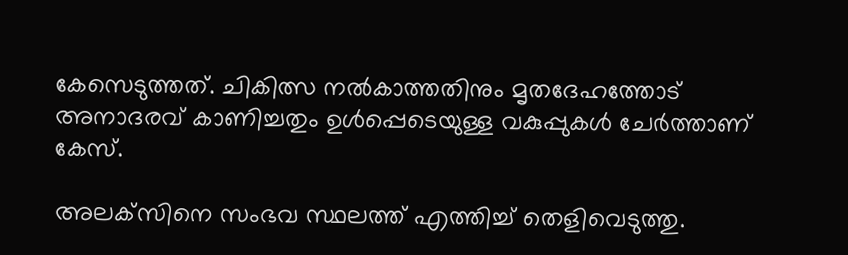കേസെടുത്തത്. ചികിത്സ നല്‍കാത്തതിനും മൃതദേഹത്തോട് അനാദരവ് കാണിച്ചതും ഉള്‍പ്പെടെയുള്ള വകുപ്പുകള്‍ ചേര്‍ത്താണ് കേസ്.

അലക്‌സിനെ സംഭവ സ്ഥലത്ത് എത്തിച്ച് തെളിവെടുത്തു.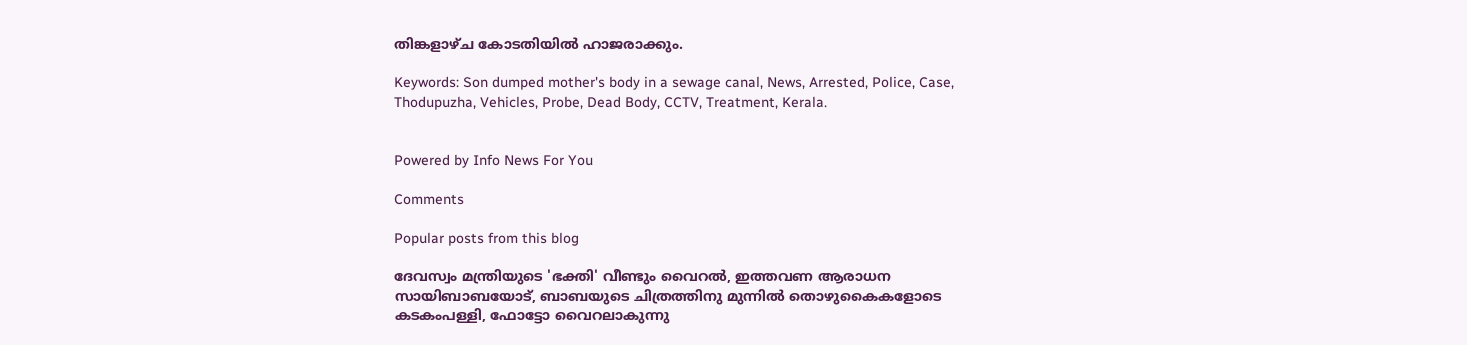തിങ്കളാഴ്ച കോടതിയില്‍ ഹാജരാക്കും.

Keywords: Son dumped mother's body in a sewage canal, News, Arrested, Police, Case, Thodupuzha, Vehicles, Probe, Dead Body, CCTV, Treatment, Kerala.


Powered by Info News For You

Comments

Popular posts from this blog

ദേവസ്വം മന്ത്രിയുടെ 'ഭക്തി' വീണ്ടും വൈറല്‍, ഇത്തവണ ആരാധന സായിബാബയോട്, ബാബയുടെ ചിത്രത്തിനു മുന്നില്‍ തൊഴുകൈകളോടെ കടകംപള്ളി, ഫോട്ടോ വൈറലാകുന്നു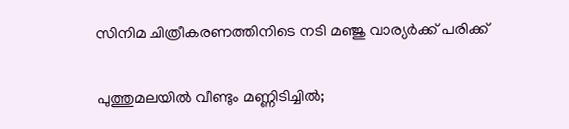സിനിമ ചിത്രീകരണത്തിനിടെ നടി മഞ്ജു വാര്യര്‍ക്ക് പരിക്ക്

പുത്തുമലയില്‍ വീണ്ടും മണ്ണിടിച്ചില്‍;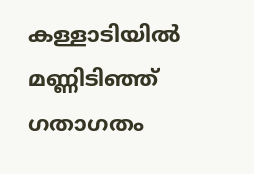കള്ളാടിയില്‍ മണ്ണിടിഞ്ഞ് ഗതാഗതം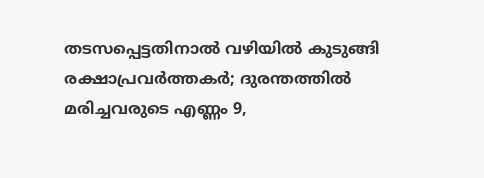തടസപ്പെട്ടതിനാല്‍ വഴിയില്‍ കുടുങ്ങി രക്ഷാപ്രവര്‍ത്തകര്‍; ദുരന്തത്തില്‍ മരിച്ചവരുടെ എണ്ണം 9,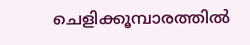ചെളിക്കൂമ്പാരത്തില്‍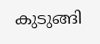കുടുങ്ങി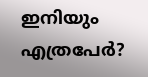ഇനിയും എത്രപേര്‍?